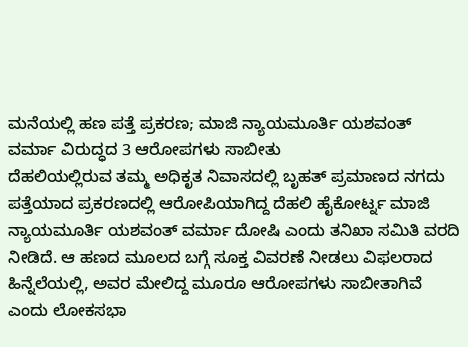ಮನೆಯಲ್ಲಿ ಹಣ ಪತ್ತೆ ಪ್ರಕರಣ; ಮಾಜಿ ನ್ಯಾಯಮೂರ್ತಿ ಯಶವಂತ್ ವರ್ಮಾ ವಿರುದ್ಧದ 3 ಆರೋಪಗಳು ಸಾಬೀತು
ದೆಹಲಿಯಲ್ಲಿರುವ ತಮ್ಮ ಅಧಿಕೃತ ನಿವಾಸದಲ್ಲಿ ಬೃಹತ್ ಪ್ರಮಾಣದ ನಗದು ಪತ್ತೆಯಾದ ಪ್ರಕರಣದಲ್ಲಿ ಆರೋಪಿಯಾಗಿದ್ದ ದೆಹಲಿ ಹೈಕೋರ್ಟ್ನ ಮಾಜಿ ನ್ಯಾಯಮೂರ್ತಿ ಯಶವಂತ್ ವರ್ಮಾ ದೋಷಿ ಎಂದು ತನಿಖಾ ಸಮಿತಿ ವರದಿ ನೀಡಿದೆ. ಆ ಹಣದ ಮೂಲದ ಬಗ್ಗೆ ಸೂಕ್ತ ವಿವರಣೆ ನೀಡಲು ವಿಫಲರಾದ ಹಿನ್ನೆಲೆಯಲ್ಲಿ, ಅವರ ಮೇಲಿದ್ದ ಮೂರೂ ಆರೋಪಗಳು ಸಾಬೀತಾಗಿವೆ ಎಂದು ಲೋಕಸಭಾ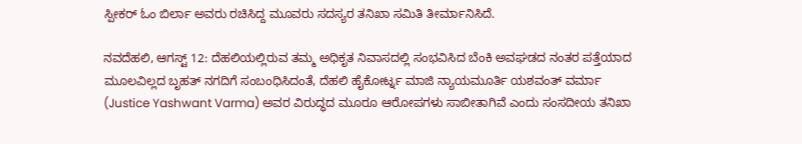ಸ್ಪೀಕರ್ ಓಂ ಬಿರ್ಲಾ ಅವರು ರಚಿಸಿದ್ದ ಮೂವರು ಸದಸ್ಯರ ತನಿಖಾ ಸಮಿತಿ ತೀರ್ಮಾನಿಸಿದೆ.

ನವದೆಹಲಿ, ಆಗಸ್ಟ್ 12: ದೆಹಲಿಯಲ್ಲಿರುವ ತಮ್ಮ ಅಧಿಕೃತ ನಿವಾಸದಲ್ಲಿ ಸಂಭವಿಸಿದ ಬೆಂಕಿ ಅವಘಡದ ನಂತರ ಪತ್ತೆಯಾದ ಮೂಲವಿಲ್ಲದ ಬೃಹತ್ ನಗದಿಗೆ ಸಂಬಂಧಿಸಿದಂತೆ, ದೆಹಲಿ ಹೈಕೋರ್ಟ್ನ ಮಾಜಿ ನ್ಯಾಯಮೂರ್ತಿ ಯಶವಂತ್ ವರ್ಮಾ (Justice Yashwant Varma) ಅವರ ವಿರುದ್ಧದ ಮೂರೂ ಆರೋಪಗಳು ಸಾಬೀತಾಗಿವೆ ಎಂದು ಸಂಸದೀಯ ತನಿಖಾ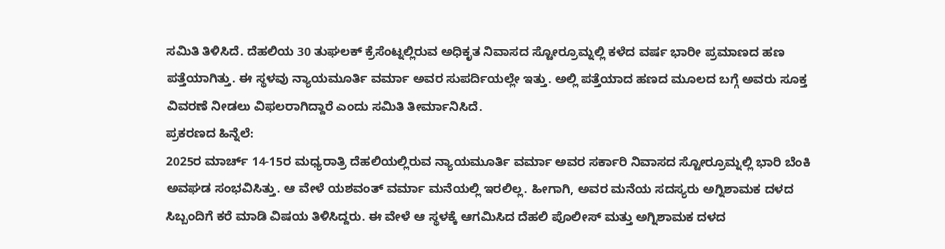ಸಮಿತಿ ತಿಳಿಸಿದೆ. ದೆಹಲಿಯ 30 ತುಘಲಕ್ ಕ್ರೆಸೆಂಟ್ನಲ್ಲಿರುವ ಅಧಿಕೃತ ನಿವಾಸದ ಸ್ಟೋರ್ರೂಮ್ನಲ್ಲಿ ಕಳೆದ ವರ್ಷ ಭಾರೀ ಪ್ರಮಾಣದ ಹಣ ಪತ್ತೆಯಾಗಿತ್ತು. ಈ ಸ್ಥಳವು ನ್ಯಾಯಮೂರ್ತಿ ವರ್ಮಾ ಅವರ ಸುಪರ್ದಿಯಲ್ಲೇ ಇತ್ತು. ಅಲ್ಲಿ ಪತ್ತೆಯಾದ ಹಣದ ಮೂಲದ ಬಗ್ಗೆ ಅವರು ಸೂಕ್ತ ವಿವರಣೆ ನೀಡಲು ವಿಫಲರಾಗಿದ್ದಾರೆ ಎಂದು ಸಮಿತಿ ತೀರ್ಮಾನಿಸಿದೆ.
ಪ್ರಕರಣದ ಹಿನ್ನೆಲೆ:
2025ರ ಮಾರ್ಚ್ 14-15ರ ಮಧ್ಯರಾತ್ರಿ ದೆಹಲಿಯಲ್ಲಿರುವ ನ್ಯಾಯಮೂರ್ತಿ ವರ್ಮಾ ಅವರ ಸರ್ಕಾರಿ ನಿವಾಸದ ಸ್ಟೋರ್ರೂಮ್ನಲ್ಲಿ ಭಾರಿ ಬೆಂಕಿ ಅವಘಡ ಸಂಭವಿಸಿತ್ತು. ಆ ವೇಳೆ ಯಶವಂತ್ ವರ್ಮಾ ಮನೆಯಲ್ಲಿ ಇರಲಿಲ್ಲ. ಹೀಗಾಗಿ, ಅವರ ಮನೆಯ ಸದಸ್ಯರು ಅಗ್ನಿಶಾಮಕ ದಳದ ಸಿಬ್ಬಂದಿಗೆ ಕರೆ ಮಾಡಿ ವಿಷಯ ತಿಳಿಸಿದ್ದರು. ಈ ವೇಳೆ ಆ ಸ್ಥಳಕ್ಕೆ ಆಗಮಿಸಿದ ದೆಹಲಿ ಪೊಲೀಸ್ ಮತ್ತು ಅಗ್ನಿಶಾಮಕ ದಳದ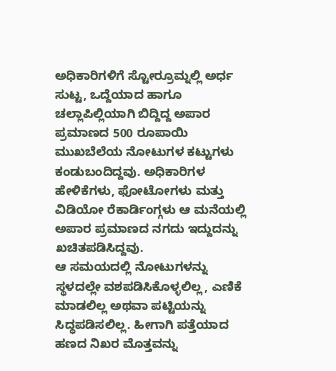ಅಧಿಕಾರಿಗಳಿಗೆ ಸ್ಟೋರ್ರೂಮ್ನಲ್ಲಿ ಅರ್ಧ ಸುಟ್ಟ, ಒದ್ದೆಯಾದ ಹಾಗೂ ಚಲ್ಲಾಪಿಲ್ಲಿಯಾಗಿ ಬಿದ್ದಿದ್ದ ಅಪಾರ ಪ್ರಮಾಣದ 500 ರೂಪಾಯಿ ಮುಖಬೆಲೆಯ ನೋಟುಗಳ ಕಟ್ಟುಗಳು ಕಂಡುಬಂದಿದ್ದವು. ಅಧಿಕಾರಿಗಳ ಹೇಳಿಕೆಗಳು, ಫೋಟೋಗಳು ಮತ್ತು ವಿಡಿಯೋ ರೆಕಾರ್ಡಿಂಗ್ಗಳು ಆ ಮನೆಯಲ್ಲಿ ಅಪಾರ ಪ್ರಮಾಣದ ನಗದು ಇದ್ದುದನ್ನು ಖಚಿತಪಡಿಸಿದ್ದವು.
ಆ ಸಮಯದಲ್ಲಿ ನೋಟುಗಳನ್ನು ಸ್ಥಳದಲ್ಲೇ ವಶಪಡಿಸಿಕೊಳ್ಳಲಿಲ್ಲ, ಎಣಿಕೆ ಮಾಡಲಿಲ್ಲ ಅಥವಾ ಪಟ್ಟಿಯನ್ನು ಸಿದ್ಧಪಡಿಸಲಿಲ್ಲ. ಹೀಗಾಗಿ ಪತ್ತೆಯಾದ ಹಣದ ನಿಖರ ಮೊತ್ತವನ್ನು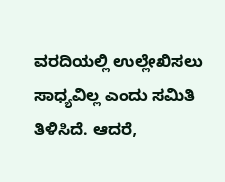ವರದಿಯಲ್ಲಿ ಉಲ್ಲೇಖಿಸಲು ಸಾಧ್ಯವಿಲ್ಲ ಎಂದು ಸಮಿತಿ ತಿಳಿಸಿದೆ. ಆದರೆ,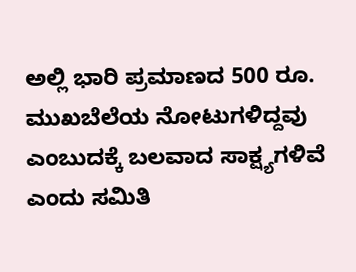ಅಲ್ಲಿ ಭಾರಿ ಪ್ರಮಾಣದ 500 ರೂ. ಮುಖಬೆಲೆಯ ನೋಟುಗಳಿದ್ದವು ಎಂಬುದಕ್ಕೆ ಬಲವಾದ ಸಾಕ್ಷ್ಯಗಳಿವೆ ಎಂದು ಸಮಿತಿ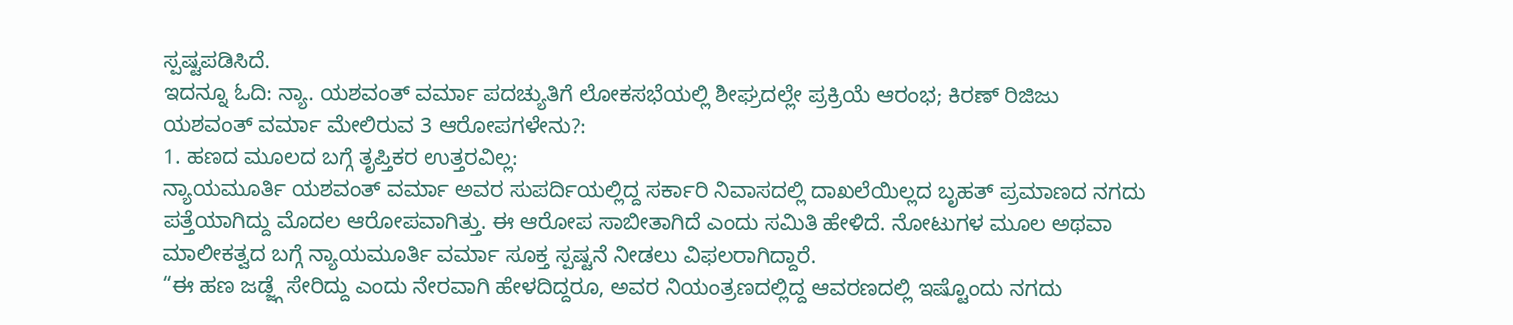ಸ್ಪಷ್ಟಪಡಿಸಿದೆ.
ಇದನ್ನೂ ಓದಿ: ನ್ಯಾ. ಯಶವಂತ್ ವರ್ಮಾ ಪದಚ್ಯುತಿಗೆ ಲೋಕಸಭೆಯಲ್ಲಿ ಶೀಘ್ರದಲ್ಲೇ ಪ್ರಕ್ರಿಯೆ ಆರಂಭ; ಕಿರಣ್ ರಿಜಿಜು
ಯಶವಂತ್ ವರ್ಮಾ ಮೇಲಿರುವ 3 ಆರೋಪಗಳೇನು?:
1. ಹಣದ ಮೂಲದ ಬಗ್ಗೆ ತೃಪ್ತಿಕರ ಉತ್ತರವಿಲ್ಲ:
ನ್ಯಾಯಮೂರ್ತಿ ಯಶವಂತ್ ವರ್ಮಾ ಅವರ ಸುಪರ್ದಿಯಲ್ಲಿದ್ದ ಸರ್ಕಾರಿ ನಿವಾಸದಲ್ಲಿ ದಾಖಲೆಯಿಲ್ಲದ ಬೃಹತ್ ಪ್ರಮಾಣದ ನಗದು ಪತ್ತೆಯಾಗಿದ್ದು ಮೊದಲ ಆರೋಪವಾಗಿತ್ತು. ಈ ಆರೋಪ ಸಾಬೀತಾಗಿದೆ ಎಂದು ಸಮಿತಿ ಹೇಳಿದೆ. ನೋಟುಗಳ ಮೂಲ ಅಥವಾ ಮಾಲೀಕತ್ವದ ಬಗ್ಗೆ ನ್ಯಾಯಮೂರ್ತಿ ವರ್ಮಾ ಸೂಕ್ತ ಸ್ಪಷ್ಟನೆ ನೀಡಲು ವಿಫಲರಾಗಿದ್ದಾರೆ.
“ಈ ಹಣ ಜಡ್ಜ್ಗೆ ಸೇರಿದ್ದು ಎಂದು ನೇರವಾಗಿ ಹೇಳದಿದ್ದರೂ, ಅವರ ನಿಯಂತ್ರಣದಲ್ಲಿದ್ದ ಆವರಣದಲ್ಲಿ ಇಷ್ಟೊಂದು ನಗದು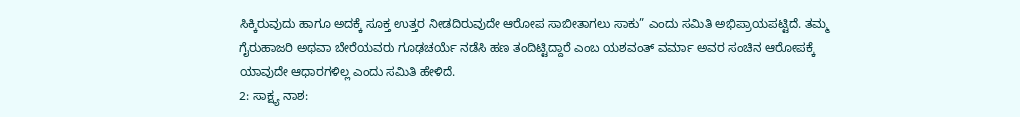ಸಿಕ್ಕಿರುವುದು ಹಾಗೂ ಅದಕ್ಕೆ ಸೂಕ್ತ ಉತ್ತರ ನೀಡದಿರುವುದೇ ಆರೋಪ ಸಾಬೀತಾಗಲು ಸಾಕು” ಎಂದು ಸಮಿತಿ ಅಭಿಪ್ರಾಯಪಟ್ಟಿದೆ. ತಮ್ಮ ಗೈರುಹಾಜರಿ ಅಥವಾ ಬೇರೆಯವರು ಗೂಢಚರ್ಯೆ ನಡೆಸಿ ಹಣ ತಂದಿಟ್ಟಿದ್ದಾರೆ ಎಂಬ ಯಶವಂತ್ ವರ್ಮಾ ಅವರ ಸಂಚಿನ ಆರೋಪಕ್ಕೆ ಯಾವುದೇ ಆಧಾರಗಳಿಲ್ಲ ಎಂದು ಸಮಿತಿ ಹೇಳಿದೆ.
2: ಸಾಕ್ಷ್ಯ ನಾಶ: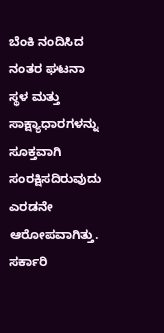ಬೆಂಕಿ ನಂದಿಸಿದ ನಂತರ ಘಟನಾ ಸ್ಥಳ ಮತ್ತು ಸಾಕ್ಷ್ಯಾಧಾರಗಳನ್ನು ಸೂಕ್ತವಾಗಿ ಸಂರಕ್ಷಿಸದಿರುವುದು ಎರಡನೇ ಆರೋಪವಾಗಿತ್ತು. ಸರ್ಕಾರಿ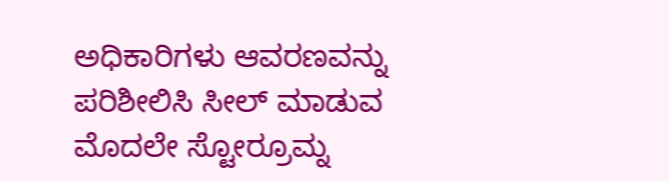ಅಧಿಕಾರಿಗಳು ಆವರಣವನ್ನು ಪರಿಶೀಲಿಸಿ ಸೀಲ್ ಮಾಡುವ ಮೊದಲೇ ಸ್ಟೋರ್ರೂಮ್ನ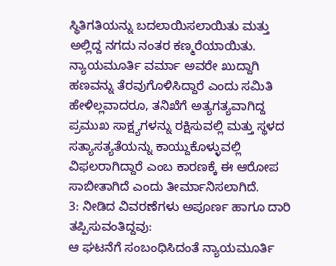ಸ್ಥಿತಿಗತಿಯನ್ನು ಬದಲಾಯಿಸಲಾಯಿತು ಮತ್ತು ಅಲ್ಲಿದ್ದ ನಗದು ನಂತರ ಕಣ್ಮರೆಯಾಯಿತು. ನ್ಯಾಯಮೂರ್ತಿ ವರ್ಮಾ ಅವರೇ ಖುದ್ದಾಗಿ ಹಣವನ್ನು ತೆರವುಗೊಳಿಸಿದ್ದಾರೆ ಎಂದು ಸಮಿತಿ ಹೇಳಿಲ್ಲವಾದರೂ, ತನಿಖೆಗೆ ಅತ್ಯಗತ್ಯವಾಗಿದ್ದ ಪ್ರಮುಖ ಸಾಕ್ಷ್ಯಗಳನ್ನು ರಕ್ಷಿಸುವಲ್ಲಿ ಮತ್ತು ಸ್ಥಳದ ಸತ್ಯಾಸತ್ಯತೆಯನ್ನು ಕಾಯ್ದುಕೊಳ್ಳುವಲ್ಲಿ ವಿಫಲರಾಗಿದ್ದಾರೆ ಎಂಬ ಕಾರಣಕ್ಕೆ ಈ ಆರೋಪ ಸಾಬೀತಾಗಿದೆ ಎಂದು ತೀರ್ಮಾನಿಸಲಾಗಿದೆ.
3: ನೀಡಿದ ವಿವರಣೆಗಳು ಅಪೂರ್ಣ ಹಾಗೂ ದಾರಿ ತಪ್ಪಿಸುವಂತಿದ್ದವು:
ಆ ಘಟನೆಗೆ ಸಂಬಂಧಿಸಿದಂತೆ ನ್ಯಾಯಮೂರ್ತಿ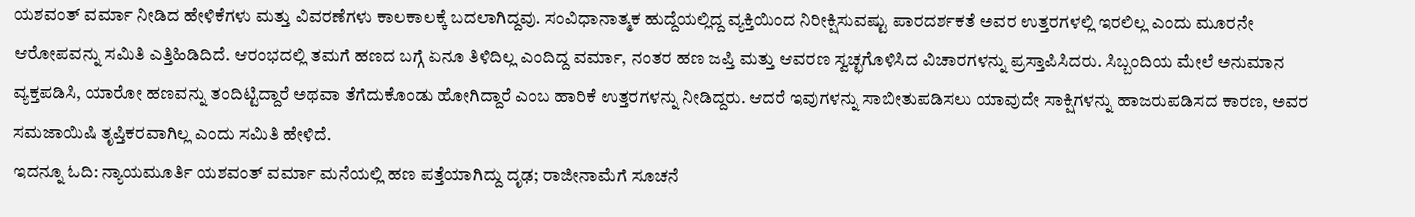ಯಶವಂತ್ ವರ್ಮಾ ನೀಡಿದ ಹೇಳಿಕೆಗಳು ಮತ್ತು ವಿವರಣೆಗಳು ಕಾಲಕಾಲಕ್ಕೆ ಬದಲಾಗಿದ್ದವು. ಸಂವಿಧಾನಾತ್ಮಕ ಹುದ್ದೆಯಲ್ಲಿದ್ದ ವ್ಯಕ್ತಿಯಿಂದ ನಿರೀಕ್ಷಿಸುವಷ್ಟು ಪಾರದರ್ಶಕತೆ ಅವರ ಉತ್ತರಗಳಲ್ಲಿ ಇರಲಿಲ್ಲ ಎಂದು ಮೂರನೇ ಆರೋಪವನ್ನು ಸಮಿತಿ ಎತ್ತಿಹಿಡಿದಿದೆ. ಆರಂಭದಲ್ಲಿ ತಮಗೆ ಹಣದ ಬಗ್ಗೆ ಏನೂ ತಿಳಿದಿಲ್ಲ ಎಂದಿದ್ದ ವರ್ಮಾ, ನಂತರ ಹಣ ಜಪ್ತಿ ಮತ್ತು ಆವರಣ ಸ್ವಚ್ಛಗೊಳಿಸಿದ ವಿಚಾರಗಳನ್ನು ಪ್ರಸ್ತಾಪಿಸಿದರು. ಸಿಬ್ಬಂದಿಯ ಮೇಲೆ ಅನುಮಾನ ವ್ಯಕ್ತಪಡಿಸಿ, ಯಾರೋ ಹಣವನ್ನು ತಂದಿಟ್ಟಿದ್ದಾರೆ ಅಥವಾ ತೆಗೆದುಕೊಂಡು ಹೋಗಿದ್ದಾರೆ ಎಂಬ ಹಾರಿಕೆ ಉತ್ತರಗಳನ್ನು ನೀಡಿದ್ದರು. ಆದರೆ ಇವುಗಳನ್ನು ಸಾಬೀತುಪಡಿಸಲು ಯಾವುದೇ ಸಾಕ್ಷಿಗಳನ್ನು ಹಾಜರುಪಡಿಸದ ಕಾರಣ, ಅವರ ಸಮಜಾಯಿಷಿ ತೃಪ್ತಿಕರವಾಗಿಲ್ಲ ಎಂದು ಸಮಿತಿ ಹೇಳಿದೆ.
ಇದನ್ನೂ ಓದಿ: ನ್ಯಾಯಮೂರ್ತಿ ಯಶವಂತ್ ವರ್ಮಾ ಮನೆಯಲ್ಲಿ ಹಣ ಪತ್ತೆಯಾಗಿದ್ದು ದೃಢ; ರಾಜೀನಾಮೆಗೆ ಸೂಚನೆ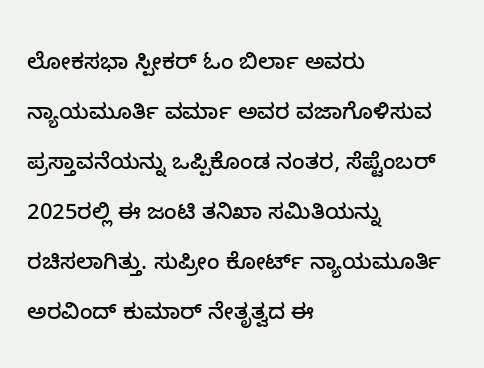ಲೋಕಸಭಾ ಸ್ಪೀಕರ್ ಓಂ ಬಿರ್ಲಾ ಅವರು ನ್ಯಾಯಮೂರ್ತಿ ವರ್ಮಾ ಅವರ ವಜಾಗೊಳಿಸುವ ಪ್ರಸ್ತಾವನೆಯನ್ನು ಒಪ್ಪಿಕೊಂಡ ನಂತರ, ಸೆಪ್ಟೆಂಬರ್ 2025ರಲ್ಲಿ ಈ ಜಂಟಿ ತನಿಖಾ ಸಮಿತಿಯನ್ನು ರಚಿಸಲಾಗಿತ್ತು. ಸುಪ್ರೀಂ ಕೋರ್ಟ್ ನ್ಯಾಯಮೂರ್ತಿ ಅರವಿಂದ್ ಕುಮಾರ್ ನೇತೃತ್ವದ ಈ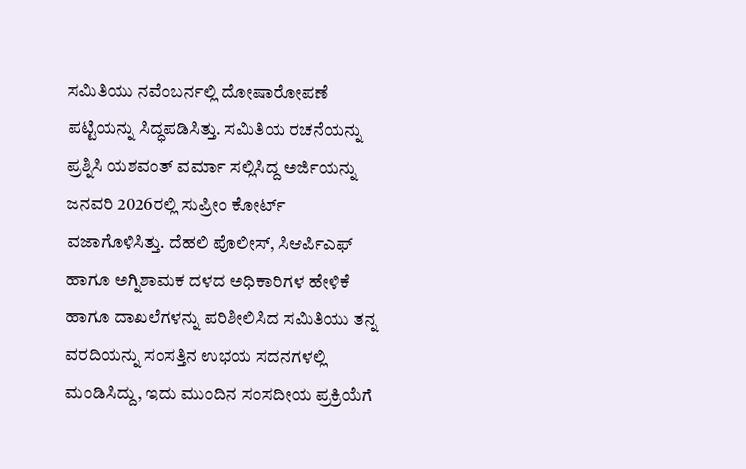ಸಮಿತಿಯು ನವೆಂಬರ್ನಲ್ಲಿ ದೋಷಾರೋಪಣೆ ಪಟ್ಟಿಯನ್ನು ಸಿದ್ಧಪಡಿಸಿತ್ತು. ಸಮಿತಿಯ ರಚನೆಯನ್ನು ಪ್ರಶ್ನಿಸಿ ಯಶವಂತ್ ವರ್ಮಾ ಸಲ್ಲಿಸಿದ್ದ ಅರ್ಜಿಯನ್ನು ಜನವರಿ 2026ರಲ್ಲಿ ಸುಪ್ರೀಂ ಕೋರ್ಟ್ ವಜಾಗೊಳಿಸಿತ್ತು. ದೆಹಲಿ ಪೊಲೀಸ್, ಸಿಆರ್ಪಿಎಫ್ ಹಾಗೂ ಅಗ್ನಿಶಾಮಕ ದಳದ ಅಧಿಕಾರಿಗಳ ಹೇಳಿಕೆ ಹಾಗೂ ದಾಖಲೆಗಳನ್ನು ಪರಿಶೀಲಿಸಿದ ಸಮಿತಿಯು ತನ್ನ ವರದಿಯನ್ನು ಸಂಸತ್ತಿನ ಉಭಯ ಸದನಗಳಲ್ಲಿ ಮಂಡಿಸಿದ್ದು, ಇದು ಮುಂದಿನ ಸಂಸದೀಯ ಪ್ರಕ್ರಿಯೆಗೆ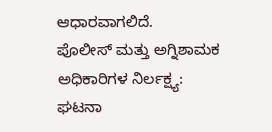ಆಧಾರವಾಗಲಿದೆ.
ಪೊಲೀಸ್ ಮತ್ತು ಅಗ್ನಿಶಾಮಕ ಅಧಿಕಾರಿಗಳ ನಿರ್ಲಕ್ಷ್ಯ:
ಘಟನಾ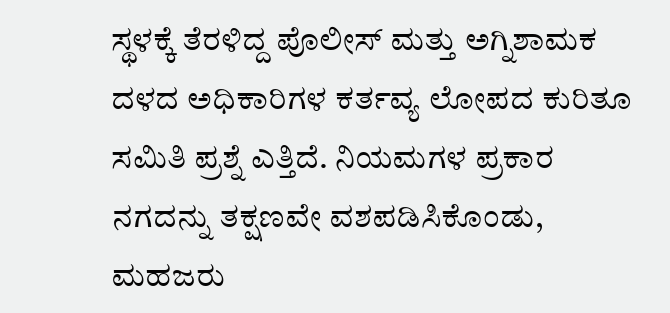ಸ್ಥಳಕ್ಕೆ ತೆರಳಿದ್ದ ಪೊಲೀಸ್ ಮತ್ತು ಅಗ್ನಿಶಾಮಕ ದಳದ ಅಧಿಕಾರಿಗಳ ಕರ್ತವ್ಯ ಲೋಪದ ಕುರಿತೂ ಸಮಿತಿ ಪ್ರಶ್ನೆ ಎತ್ತಿದೆ. ನಿಯಮಗಳ ಪ್ರಕಾರ ನಗದನ್ನು ತಕ್ಷಣವೇ ವಶಪಡಿಸಿಕೊಂಡು, ಮಹಜರು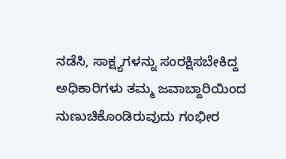ನಡೆಸಿ, ಸಾಕ್ಷ್ಯಗಳನ್ನು ಸಂರಕ್ಷಿಸಬೇಕಿದ್ದ ಅಧಿಕಾರಿಗಳು ತಮ್ಮ ಜವಾಬ್ದಾರಿಯಿಂದ ನುಣುಚಿಕೊಂಡಿರುವುದು ಗಂಭೀರ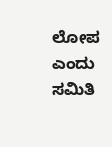ಲೋಪ ಎಂದು ಸಮಿತಿ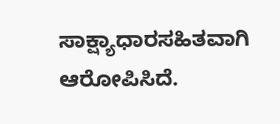ಸಾಕ್ಷ್ಯಾಧಾರಸಹಿತವಾಗಿ ಆರೋಪಿಸಿದೆ.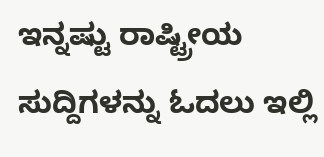ಇನ್ನಷ್ಟು ರಾಷ್ಟ್ರೀಯ ಸುದ್ದಿಗಳನ್ನು ಓದಲು ಇಲ್ಲಿ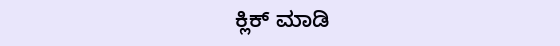ಕ್ಲಿಕ್ ಮಾಡಿ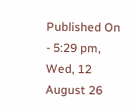Published On - 5:29 pm, Wed, 12 August 26